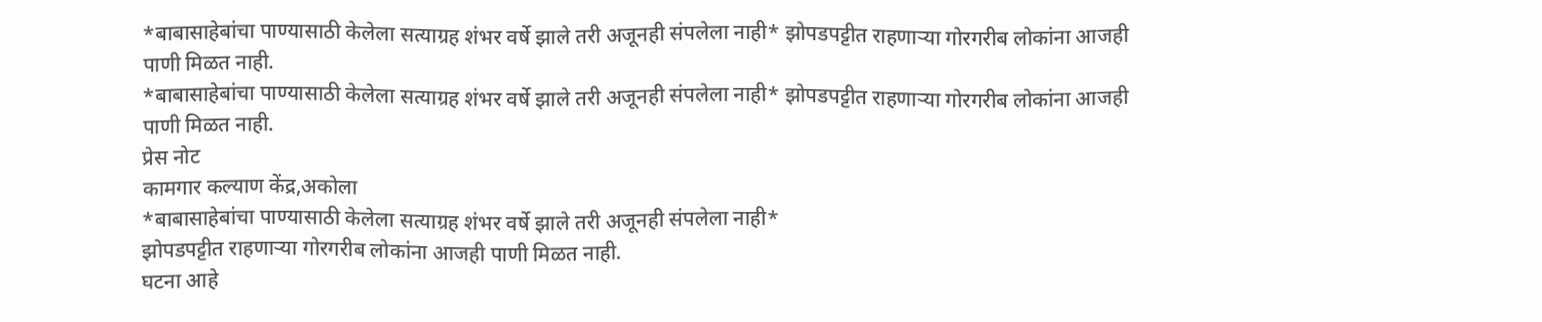*बाबासाहेबांचा पाण्यासाठी केलेला सत्याग्रह शंभर वर्षे झाले तरी अजूनही संपलेला नाही* झोपडपट्टीत राहणाऱ्या गोरगरीब लोकांना आजही पाणी मिळत नाही.
*बाबासाहेबांचा पाण्यासाठी केलेला सत्याग्रह शंभर वर्षे झाले तरी अजूनही संपलेला नाही* झोपडपट्टीत राहणाऱ्या गोरगरीब लोकांना आजही पाणी मिळत नाही.
प्रेस नोट
कामगार कल्याण केंद्र,अकोला
*बाबासाहेबांचा पाण्यासाठी केलेला सत्याग्रह शंभर वर्षे झाले तरी अजूनही संपलेला नाही*
झोपडपट्टीत राहणाऱ्या गोरगरीब लोकांना आजही पाणी मिळत नाही.
घटना आहे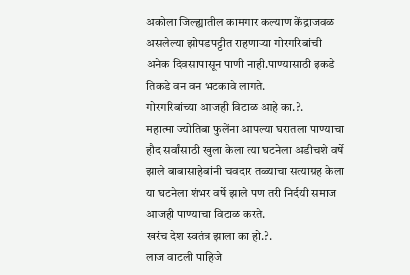अकोला जिल्ह्यातील कामगार कल्याण केंद्राजवळ असलेल्या झोपडपट्टीत राहणाऱ्या गोरगरिबांची अनेक दिवसापासून पाणी नाही.पाण्यासाठी इकडे तिकडे वन वन भटकावे लागते.
गोरगरिबांच्या आजही विटाळ आहे का.?.
महात्मा ज्योतिबा फुलेंना आपल्या घरातला पाण्याचा हौद सर्वांसाठी खुला केला त्या घटनेला अडीचशे वर्षे झाले बाबासाहेबांनी चवदार तळ्याचा सत्याग्रह केला या घटनेला शंभर वर्षे झाले पण तरी निर्दयी समाज आजही पाण्याचा विटाळ करते.
खरंच देश स्वतंत्र झाला का हो.?.
लाज वाटली पाहिजे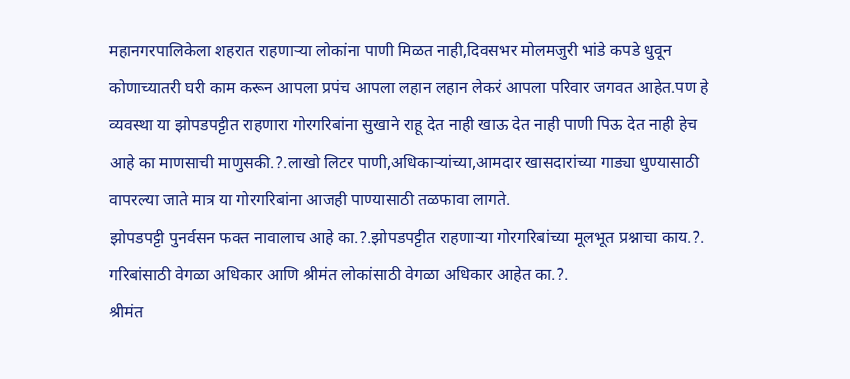महानगरपालिकेला शहरात राहणाऱ्या लोकांना पाणी मिळत नाही,दिवसभर मोलमजुरी भांडे कपडे धुवून कोणाच्यातरी घरी काम करून आपला प्रपंच आपला लहान लहान लेकरं आपला परिवार जगवत आहेत.पण हे व्यवस्था या झोपडपट्टीत राहणारा गोरगरिबांना सुखाने राहू देत नाही खाऊ देत नाही पाणी पिऊ देत नाही हेच आहे का माणसाची माणुसकी.?.लाखो लिटर पाणी,अधिकाऱ्यांच्या,आमदार खासदारांच्या गाड्या धुण्यासाठी वापरल्या जाते मात्र या गोरगरिबांना आजही पाण्यासाठी तळफावा लागते.
झोपडपट्टी पुनर्वसन फक्त नावालाच आहे का.?.झोपडपट्टीत राहणाऱ्या गोरगरिबांच्या मूलभूत प्रश्नाचा काय.?.
गरिबांसाठी वेगळा अधिकार आणि श्रीमंत लोकांसाठी वेगळा अधिकार आहेत का.?.
श्रीमंत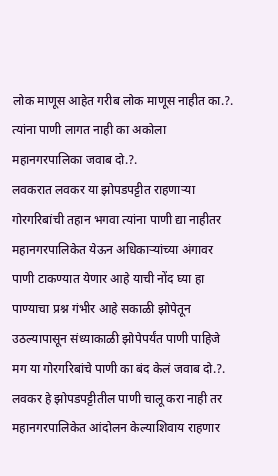लोक माणूस आहेत गरीब लोक माणूस नाहीत का.?.
त्यांना पाणी लागत नाही का अकोला महानगरपालिका जवाब दो.?.
लवकरात लवकर या झोपडपट्टीत राहणाऱ्या गोरगरिबांची तहान भगवा त्यांना पाणी द्या नाहीतर महानगरपालिकेत येऊन अधिकाऱ्यांच्या अंगावर पाणी टाकण्यात येणार आहे याची नोंद घ्या हा पाण्याचा प्रश्न गंभीर आहे सकाळी झोपेतून उठल्यापासून संध्याकाळी झोपेपर्यंत पाणी पाहिजे मग या गोरगरिबांचे पाणी का बंद केलं जवाब दो.?.
लवकर हे झोपडपट्टीतील पाणी चालू करा नाही तर महानगरपालिकेत आंदोलन केल्याशिवाय राहणार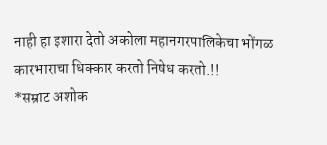नाही हा इशारा देतो अकोला महानगरपालिकेचा भोंगळ कारभाराचा धिक्कार करतो निषेध करतो.!!
*सम्राट अशोक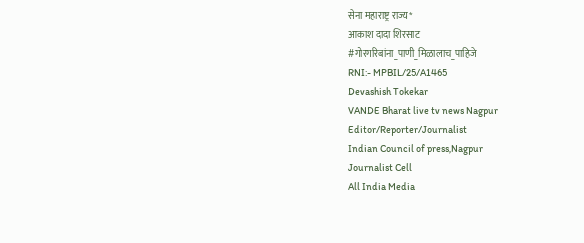सेना महाराष्ट्र राज्य*
आकाश दादा शिरसाट
#गोरगरिबांना_पाणी_मिळालाच_पाहिजे
RNI:- MPBIL/25/A1465
Devashish Tokekar
VANDE Bharat live tv news Nagpur
Editor/Reporter/Journalist
Indian Council of press,Nagpur
Journalist Cell
All India Media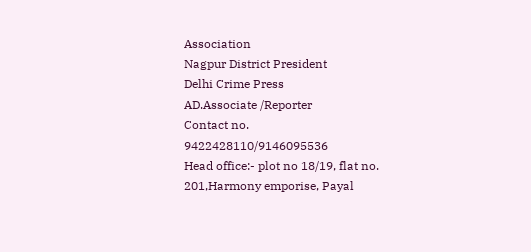Association
Nagpur District President
Delhi Crime Press
AD.Associate /Reporter
Contact no.
9422428110/9146095536
Head office:- plot no 18/19, flat no. 201,Harmony emporise, Payal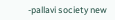-pallavi society new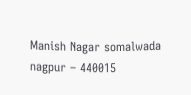Manish Nagar somalwada nagpur – 440015